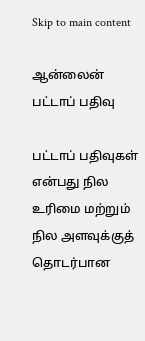Skip to main content

ஆன்லைன் பட்டாப் பதிவு

பட்டாப் பதிவுகள் என்பது நில உரிமை மற்றும் நில அளவுக்குத் தொடர்பான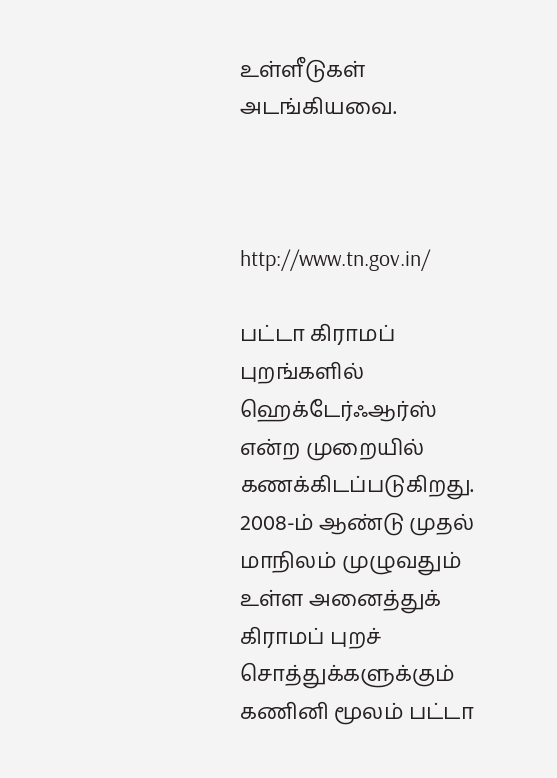உள்ளீடுகள் அடங்கியவை.



http://www.tn.gov.in/

பட்டா கிராமப் புறங்களில் ஹெக்டேர்ஃஆர்ஸ் என்ற முறையில் கணக்கிடப்படுகிறது. 2008-ம் ஆண்டு முதல் மாநிலம் முழுவதும் உள்ள அனைத்துக் கிராமப் புறச் சொத்துக்களுக்கும் கணினி மூலம் பட்டா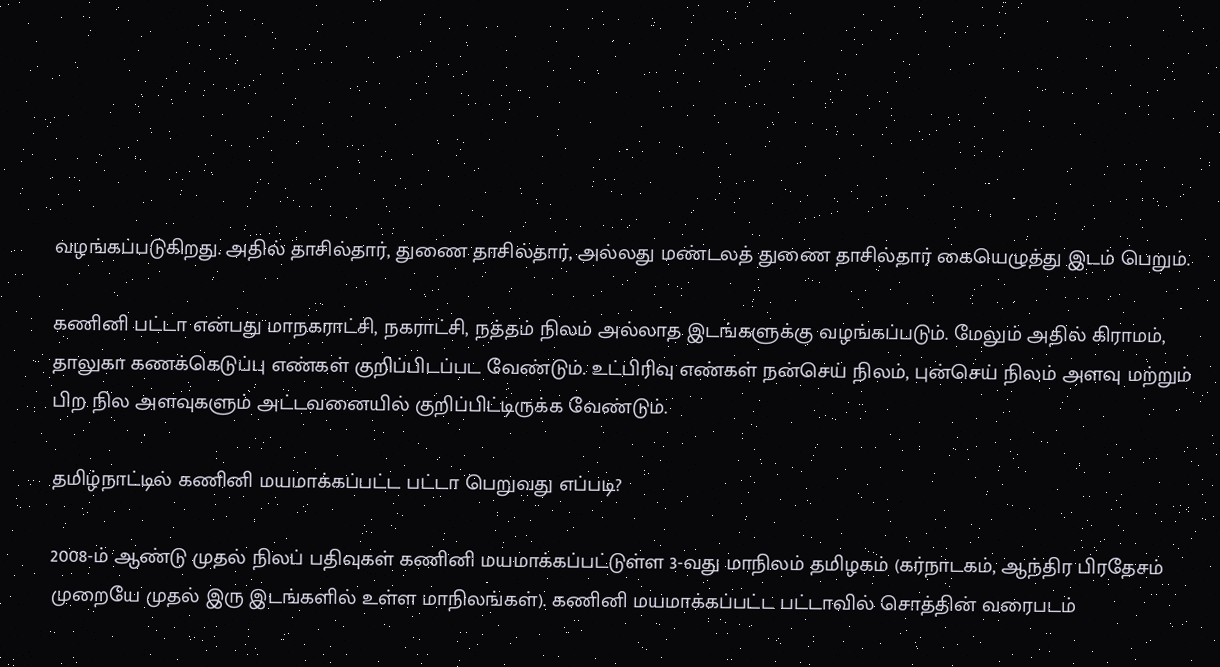வழங்கப்படுகிறது. அதில் தாசில்தார், துணை தாசில்தார், அல்லது மண்டலத் துணை தாசில்தார் கையெழுத்து இடம் பெறும்.

கணினி பட்டா என்பது மாநகராட்சி, நகராட்சி, நத்தம் நிலம் அல்லாத இடங்களுக்கு வழங்கப்படும். மேலும் அதில் கிராமம், தாலுகா கணக்கெடுப்பு எண்கள் குறிப்பிடப்பட வேண்டும். உட்பிரிவு எண்கள் நன்செய் நிலம், புன்செய் நிலம் அளவு மற்றும் பிற நில அளவுகளும் அட்டவனையில் குறிப்பிட்டிருக்க வேண்டும்.

தமிழ்நாட்டில் கணினி மயமாக்கப்பட்ட பட்டா பெறுவது எப்படி?

2008-ம் ஆண்டு முதல் நிலப் பதிவுகள் கணினி மயமாக்கப்பட்டுள்ள 3-வது மாநிலம் தமிழகம் (கர்நாடகம், ஆந்திர பிரதேசம் முறையே முதல் இரு இடங்களில் உள்ள மாநிலங்கள்). கணினி மயமாக்கப்பட்ட பட்டாவில் சொத்தின் வரைபடம்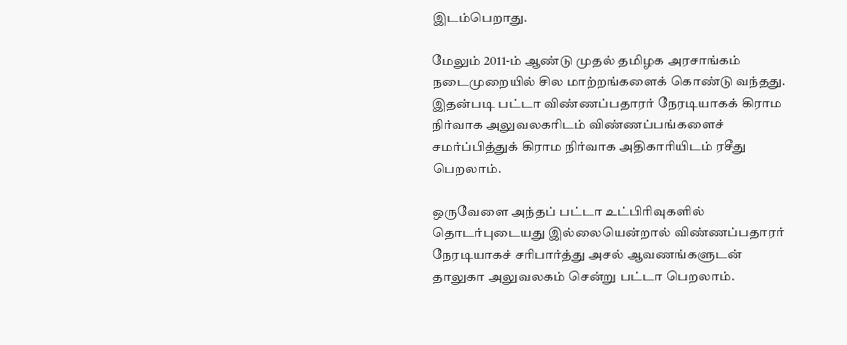இடம்பெறாது.

மேலும் 2011-ம் ஆண்டு முதல் தமிழக அரசாங்கம் நடைமுறையில் சில மாற்றங்களைக் கொண்டு வந்தது. இதன்படி பட்டா விண்ணப்பதாரர் நேரடியாகக் கிராம நிர்வாக அலுவலகரிடம் விண்ணப்பங்களைச் சமர்ப்பித்துக் கிராம நிர்வாக அதிகாரியிடம் ரசீது பெறலாம்.

ஒருவேளை அந்தப் பட்டா உட்பிரிவுகளில் தொடர்புடையது இல்லையென்றால் விண்ணப்பதாரர் நேரடியாகச் சரிபார்த்து அசல் ஆவணங்களுடன் தாலுகா அலுவலகம் சென்று பட்டா பெறலாம்.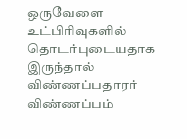ஒருவேளை உட்பிரிவுகளில் தொடர்புடையதாக இருந்தால் விண்ணப்பதாரர் விண்ணப்பம்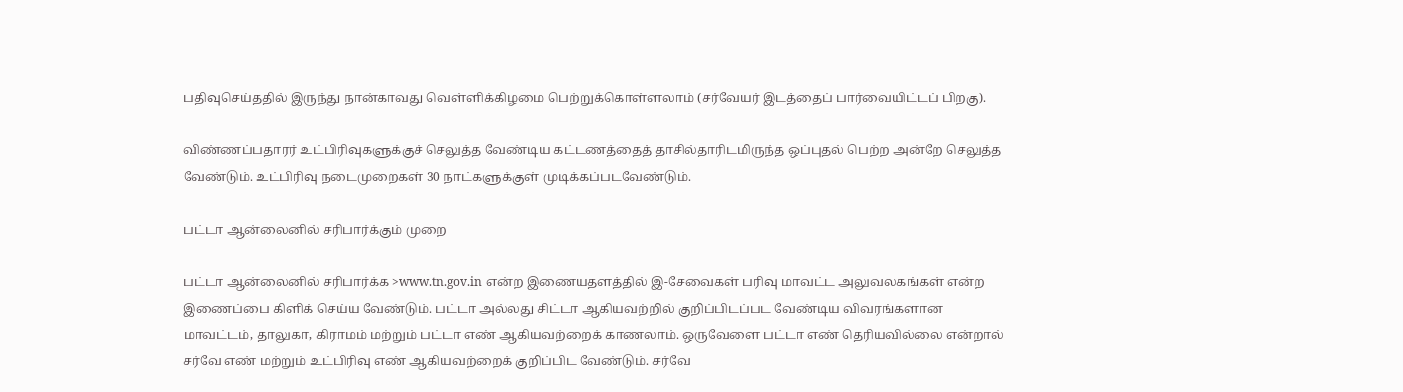பதிவுசெய்ததில் இருந்து நான்காவது வெள்ளிக்கிழமை பெற்றுக்கொள்ளலாம் (சர்வேயர் இடத்தைப் பார்வையிட்டப் பிறகு).

விண்ணப்பதாரர் உட்பிரிவுகளுக்குச் செலுத்த வேண்டிய கட்டணத்தைத் தாசில்தாரிடமிருந்த ஒப்புதல் பெற்ற அன்றே செலுத்த வேண்டும். உட்பிரிவு நடைமுறைகள் 30 நாட்களுக்குள் முடிக்கப்படவேண்டும்.

பட்டா ஆன்லைனில் சரிபார்க்கும் முறை

பட்டா ஆன்லைனில் சரிபார்க்க >www.tn.gov.in என்ற இணையதளத்தில் இ-சேவைகள் பரிவு மாவட்ட அலுவலகங்கள் என்ற இணைப்பை கிளிக் செய்ய வேண்டும். பட்டா அல்லது சிட்டா ஆகியவற்றில் குறிப்பிடப்பட வேண்டிய விவரங்களான மாவட்டம், தாலுகா, கிராமம் மற்றும் பட்டா எண் ஆகியவற்றைக் காணலாம். ஒருவேளை பட்டா எண் தெரியவில்லை என்றால் சர்வே எண் மற்றும் உட்பிரிவு எண் ஆகியவற்றைக் குறிப்பிட வேண்டும். சர்வே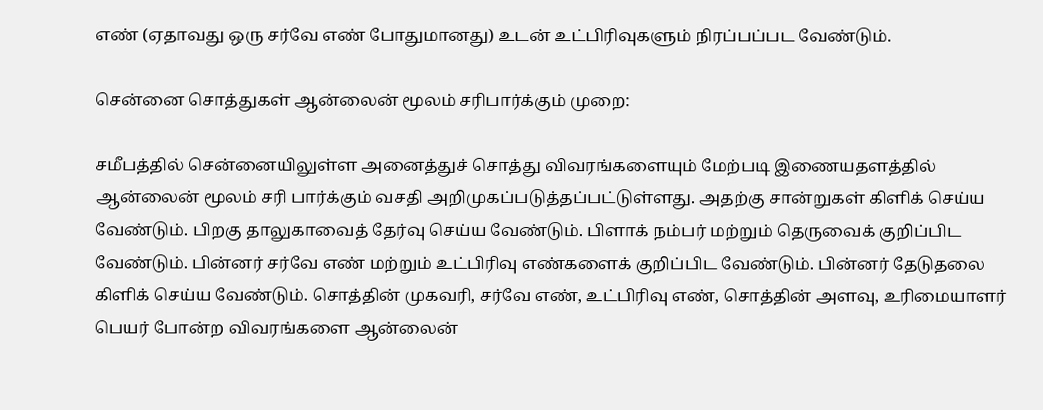எண் (ஏதாவது ஒரு சர்வே எண் போதுமானது) உடன் உட்பிரிவுகளும் நிரப்பப்பட வேண்டும்.

சென்னை சொத்துகள் ஆன்லைன் மூலம் சரிபார்க்கும் முறை:

சமீபத்தில் சென்னையிலுள்ள அனைத்துச் சொத்து விவரங்களையும் மேற்படி இணையதளத்தில் ஆன்லைன் மூலம் சரி பார்க்கும் வசதி அறிமுகப்படுத்தப்பட்டுள்ளது. அதற்கு சான்றுகள் கிளிக் செய்ய வேண்டும். பிறகு தாலுகாவைத் தேர்வு செய்ய வேண்டும். பிளாக் நம்பர் மற்றும் தெருவைக் குறிப்பிட வேண்டும். பின்னர் சர்வே எண் மற்றும் உட்பிரிவு எண்களைக் குறிப்பிட வேண்டும். பின்னர் தேடுதலை கிளிக் செய்ய வேண்டும். சொத்தின் முகவரி, சர்வே எண், உட்பிரிவு எண், சொத்தின் அளவு, உரிமையாளர் பெயர் போன்ற விவரங்களை ஆன்லைன்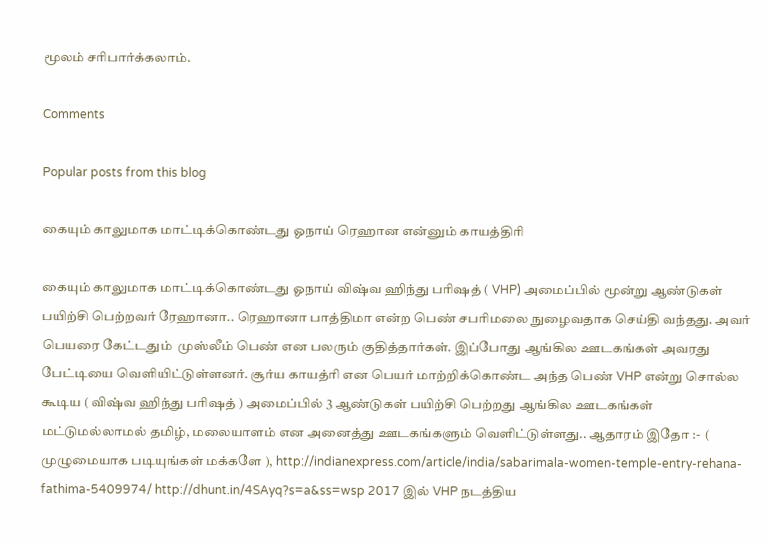மூலம் சரிபார்க்கலாம்.

Comments

Popular posts from this blog

கையும் காலுமாக மாட்டிக்கொண்டது ஓநாய் ரெஹான என்னும் காயத்திரி

கையும் காலுமாக மாட்டிக்கொண்டது ஓநாய் விஷ்வ ஹிந்து பரிஷத் ( VHP) அமைப்பில் மூன்று ஆண்டுகள் பயிற்சி பெற்றவர் ரேஹானா.. ரெஹானா பாத்திமா என்ற பெண் சபரிமலை நுழைவதாக செய்தி வந்தது. அவர் பெயரை கேட்டதும்  முஸ்லீம் பெண் என பலரும் குதித்தார்கள். இப்போது ஆங்கில ஊடகங்கள் அவரது பேட்டியை வெளியிட்டுள்ளனர். சூர்ய காயத்ரி என பெயர் மாற்றிக்கொண்ட அந்த பெண் VHP என்று சொல்ல கூடிய ( விஷ்வ ஹிந்து பரிஷத் ) அமைப்பில் 3 ஆண்டுகள் பயிற்சி பெற்றது ஆங்கில ஊடகங்கள் மட்டுமல்லாமல் தமிழ், மலையாளம் என அனைத்து ஊடகங்களும் வெளிட்டுள்ளது.. ஆதாரம் இதோ :-  ( முழுமையாக படியுங்கள் மக்களே ), http://indianexpress.com/article/india/sabarimala-women-temple-entry-rehana-fathima-5409974/ http://dhunt.in/4SAyq?s=a&ss=wsp 2017 இல் VHP நடத்திய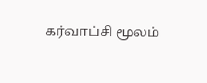கர்வாப்சி மூலம்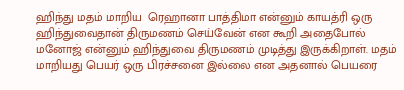ஹிந்து மதம் மாறிய  ரெஹானா பாத்திமா என்னும் காயத்ரி ஒரு ஹிந்துவைதான் திருமணம் செய்வேன் என கூறி அதைபோல் மனோஜ் என்னும் ஹிந்துவை திருமணம் முடித்து இருக்கிறாள். மதம் மாறியது பெயர் ஒரு பிரச்சனை இல்லை என அதனால் பெயரை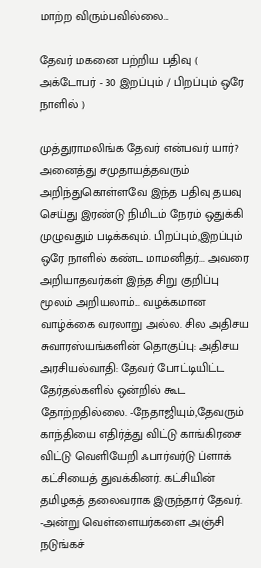மாற்ற விரும்பவில்லை...

தேவர் மகனை பற்றிய பதிவு ( அக்டோபர் - 30 இறப்பும் / பிறப்பும் ஒரே நாளில் )

முத்துராமலிங்க தேவர் என்பவர் யார்? அனைத்து சமுதாயத்தவரும் அறிந்துகொள்ளவே இந்த பதிவு தயவு செய்து இரண்டு நிமிடம் நேரம் ஒதுக்கி முழுவதும் படிக்கவும். பிறப்பும்,இறப்பும் ஒரே நாளில் கண்ட மாமனிதர்... அவரை அறியாதவர்கள் இந்த சிறு குறிப்பு மூலம் அறியலாம்... வழக்கமான வாழ்க்கை வரலாறு அல்ல. சில அதிசய சுவாரஸ்யங்களின் தொகுப்பு: அதிசய அரசியல்வாதி: தேவர் போட்டியிட்ட தேர்தல்களில் ஒன்றில் கூட தோற்றதில்லை. -நேதாஜியும்,தேவரும் காந்தியை எதிர்த்து விட்டு காங்கிரசை விட்டு வெளியேறி ஃபார்வர்டு ப்ளாக் கட்சியைத் துவக்கினர். கட்சியின் தமிழகத் தலைவராக இருந்தார் தேவர். -அன்று வெள்ளையர்களை அஞ்சி நடுங்கச்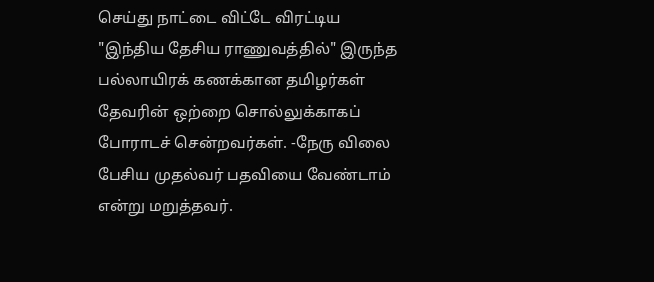செய்து நாட்டை விட்டே விரட்டிய "இந்திய தேசிய ராணுவத்தில்" இருந்த பல்லாயிரக் கணக்கான தமிழர்கள் தேவரின் ஒற்றை சொல்லுக்காகப் போராடச் சென்றவர்கள். -நேரு விலை பேசிய முதல்வர் பதவியை வேண்டாம் என்று மறுத்தவர்.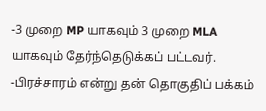-3 முறை MP யாகவும் 3 முறை MLA யாகவும் தேர்ந்தெடுக்கப் பட்டவர். -பிரச்சாரம் என்று தன் தொகுதிப் பக்கம்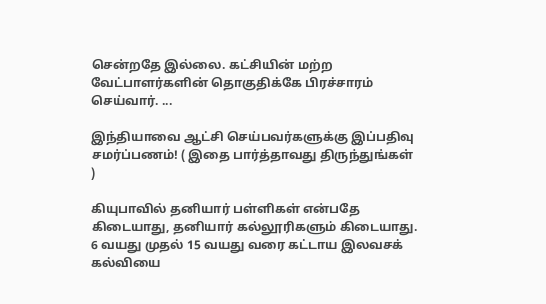சென்றதே இல்லை. கட்சியின் மற்ற வேட்பாளர்களின் தொகுதிக்கே பிரச்சாரம் செய்வார். ...

இந்தியாவை ஆட்சி செய்பவர்களுக்கு இப்பதிவு சமர்ப்பணம்! ( இதை பார்த்தாவது திருந்துங்கள் )

கியுபாவில் தனியார் பள்ளிகள் என்பதே கிடையாது, தனியார் கல்லூரிகளும் கிடையாது.  6 வயது முதல் 15 வயது வரை கட்டாய இலவசக் கல்வியை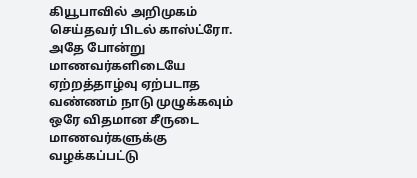கியூபாவில் அறிமுகம் செய்தவர் பிடல் காஸ்ட்ரோ. அதே போன்று மாணவர்களிடையே ஏற்றத்தாழ்வு ஏற்படாத வண்ணம் நாடு முழுக்கவும் ஒரே விதமான சீருடை மாணவர்களுக்கு வழக்கப்பட்டு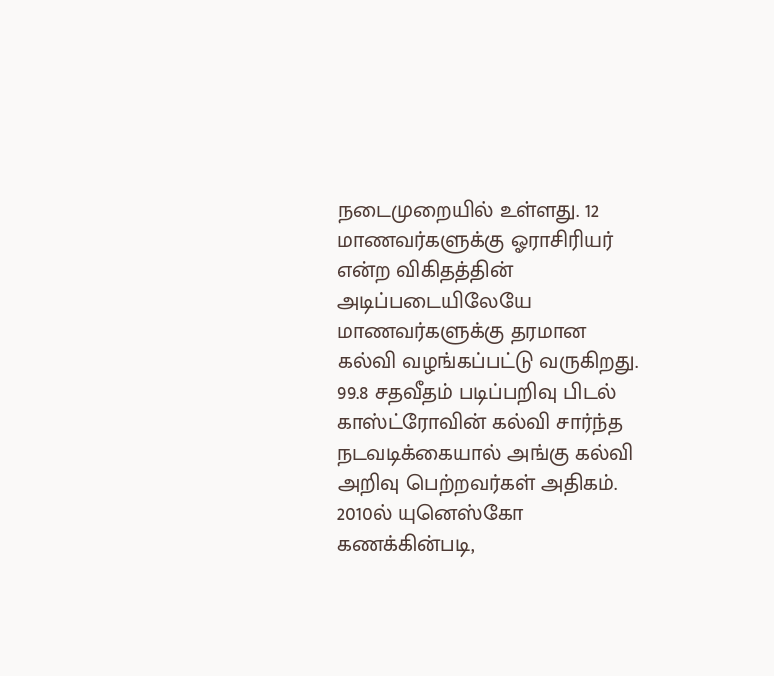நடைமுறையில் உள்ளது. 12 மாணவர்களுக்கு ஓராசிரியர் என்ற விகிதத்தின் அடிப்படையிலேயே மாணவர்களுக்கு தரமான கல்வி வழங்கப்பட்டு வருகிறது. 99.8 சதவீதம் படிப்பறிவு பிடல் காஸ்ட்ரோவின் கல்வி சார்ந்த நடவடிக்கையால் அங்கு கல்வி அறிவு பெற்றவர்கள் அதிகம். 2010ல் யுனெஸ்கோ கணக்கின்படி,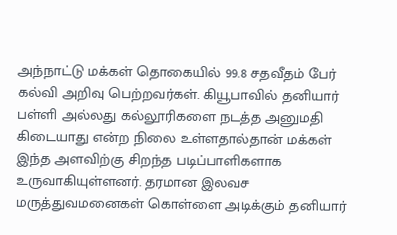அந்நாட்டு மக்கள் தொகையில் 99.8 சதவீதம் பேர் கல்வி அறிவு பெற்றவர்கள். கியூபாவில் தனியார் பள்ளி அல்லது கல்லூரிகளை நடத்த அனுமதி கிடையாது என்ற நிலை உள்ளதால்தான் மக்கள் இந்த அளவிற்கு சிறந்த படிப்பாளிகளாக உருவாகியுள்ளனர். தரமான இலவச மருத்துவமனைகள் கொள்ளை அடிக்கும் தனியார்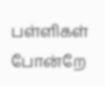பள்ளிகள் போன்றே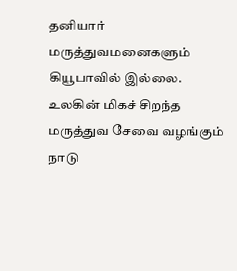தனியார் மருத்துவமனைகளும் கியூபாவில் இல்லை. உலகின் மிகச் சிறந்த மருத்துவ சேவை வழங்கும் நாடு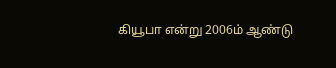கியூபா என்று 2006ம் ஆண்டு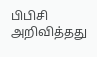பிபிசி அறிவித்தது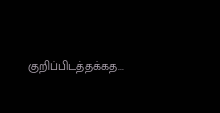குறிப்பிடத்தக்கத...